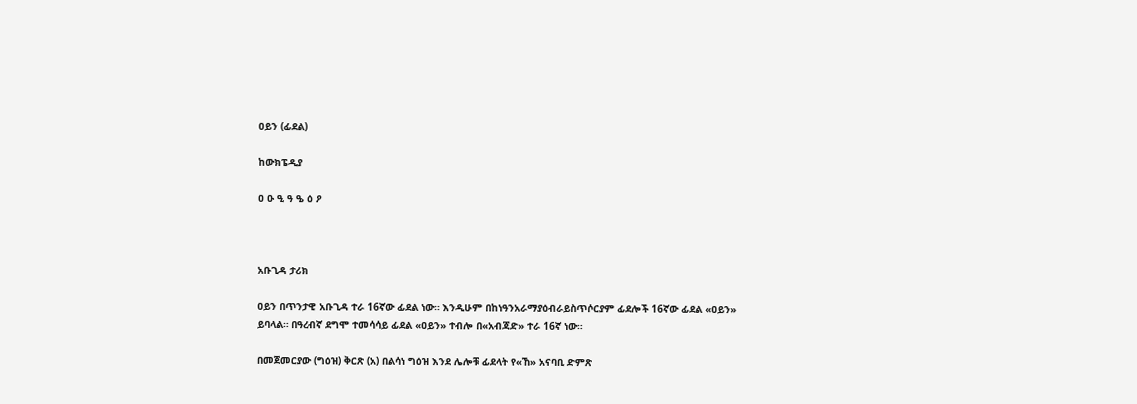ዐይን (ፊደል)

ከውክፔዲያ

ዐ ዑ ዒ ዓ ዔ ዕ ዖ



አቡጊዳ ታሪክ

ዐይን በጥንታዊ አቡጊዳ ተራ 16ኛው ፊደል ነው። እንዲሁም በከነዓንአራማያዕብራይስጥሶርያም ፊደሎች 16ኛው ፊደል «ዐይን» ይባላል። በዓረብኛ ደግሞ ተመሳሳይ ፊደል «ዐይን» ተብሎ በ«አብጃድ» ተራ 16ኛ ነው።

በመጀመርያው (ግዕዝ) ቅርጽ (አ) በልሳነ ግዕዝ እንደ ሌሎቹ ፊደላት የ«ኸ» አናባቢ ድምጽ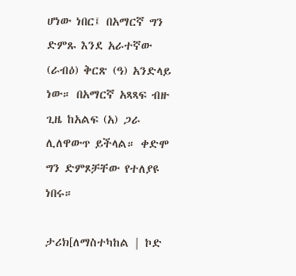ሆነው ነበር፤ በአማርኛ ግን ድምጹ እንደ አራተኛው (ራብዕ) ቅርጽ (ዓ) አንድላይ ነው። በአማርኛ አጻጻፍ ብዙ ጊዜ ከአልፍ (አ) ጋራ ሊለዋውጥ ይችላል። ቀድሞ ግን ድምጾቻቸው የተለያዩ ነበሩ።

ታሪክ[ለማስተካከል | ኮድ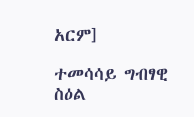አርም]

ተመሳሳይ ግብፃዊ ስዕል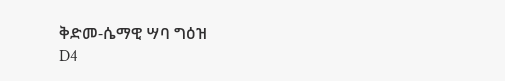ቅድመ-ሴማዊ ሣባ ግዕዝ
D4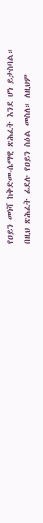የዐይን መነሻ ከቅድመ-ሴማዊ ጽሕፈት እንደ ሆነ ይታስባል። በዚህ ጽሕፈት ፊደሉ የዐይን ስዕል መስለ። ለዚህም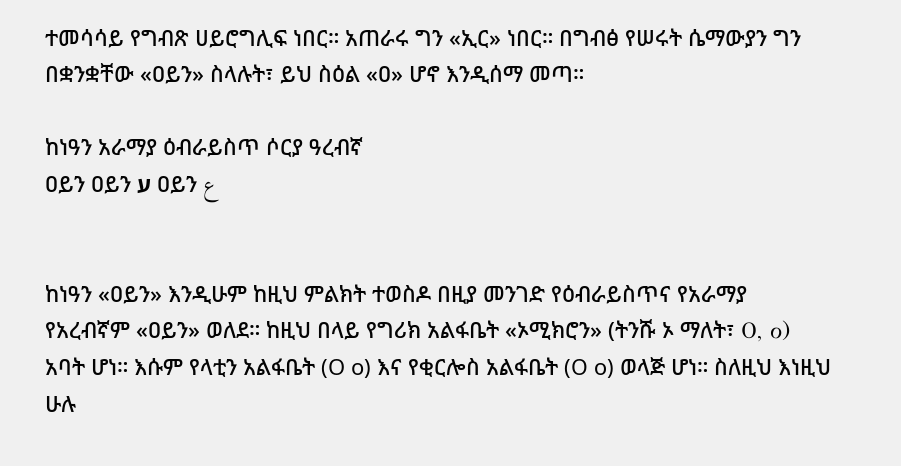ተመሳሳይ የግብጽ ሀይሮግሊፍ ነበር። አጠራሩ ግን «ኢር» ነበር። በግብፅ የሠሩት ሴማውያን ግን በቋንቋቸው «ዐይን» ስላሉት፣ ይህ ስዕል «ዐ» ሆኖ እንዲሰማ መጣ።

ከነዓን አራማያ ዕብራይስጥ ሶርያ ዓረብኛ
ዐይን ዐይን ע ዐይን ع


ከነዓን «ዐይን» እንዲሁም ከዚህ ምልክት ተወስዶ በዚያ መንገድ የዕብራይስጥና የአራማያ የአረብኛም «ዐይን» ወለደ። ከዚህ በላይ የግሪክ አልፋቤት «ኦሚክሮን» (ትንሹ ኦ ማለት፣ Ο, ο) አባት ሆነ። እሱም የላቲን አልፋቤት (O o) እና የቂርሎስ አልፋቤት (О о) ወላጅ ሆነ። ስለዚህ እነዚህ ሁሉ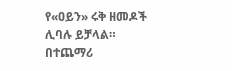የ«ዐይን» ሩቅ ዘመዶች ሊባሉ ይቻላል። በተጨማሪ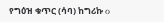የግዕዝ ቁጥር (ሳባ) ከግሪኩ ο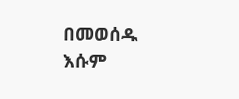በመወሰዱ እሱም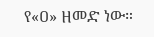የ«ዐ» ዘመድ ነው።